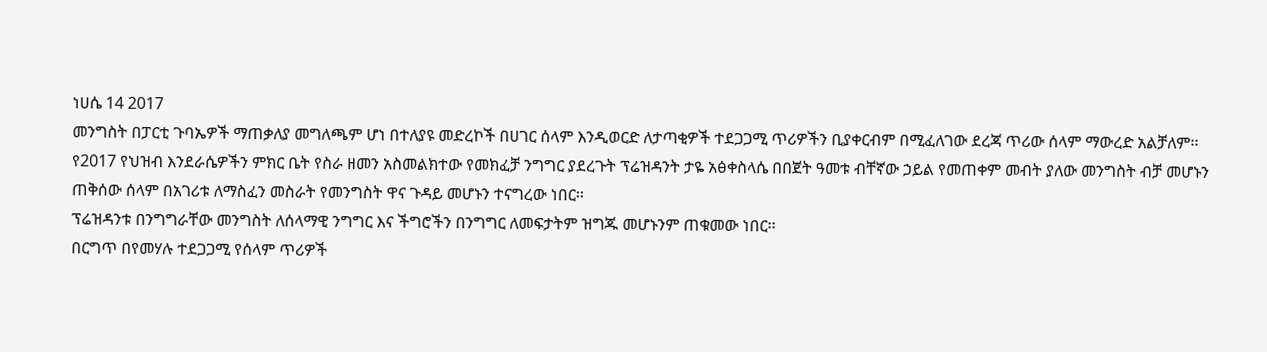ነሀሴ 14 2017
መንግስት በፓርቲ ጉባኤዎች ማጠቃለያ መግለጫም ሆነ በተለያዩ መድረኮች በሀገር ሰላም እንዲወርድ ለታጣቂዎች ተደጋጋሚ ጥሪዎችን ቢያቀርብም በሚፈለገው ደረጃ ጥሪው ሰላም ማውረድ አልቻለም፡፡
የ2017 የህዝብ እንደራሴዎችን ምክር ቤት የስራ ዘመን አስመልክተው የመክፈቻ ንግግር ያደረጉት ፕሬዝዳንት ታዬ አፅቀስላሴ በበጀት ዓመቱ ብቸኛው ኃይል የመጠቀም መብት ያለው መንግስት ብቻ መሆኑን ጠቅሰው ሰላም በአገሪቱ ለማስፈን መስራት የመንግስት ዋና ጉዳይ መሆኑን ተናግረው ነበር፡፡
ፕሬዝዳንቱ በንግግራቸው መንግስት ለሰላማዊ ንግግር እና ችግሮችን በንግግር ለመፍታትም ዝግጁ መሆኑንም ጠቁመው ነበር፡፡
በርግጥ በየመሃሉ ተደጋጋሚ የሰላም ጥሪዎች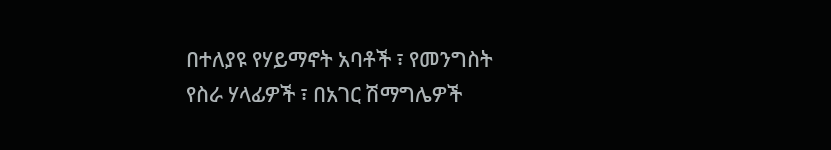በተለያዩ የሃይማኖት አባቶች ፣ የመንግስት የስራ ሃላፊዎች ፣ በአገር ሽማግሌዎች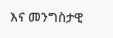እና መንግስታዊ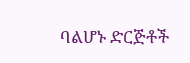ባልሆኑ ድርጅቶች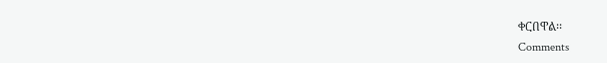ቀርበዋል፡፡
Comments